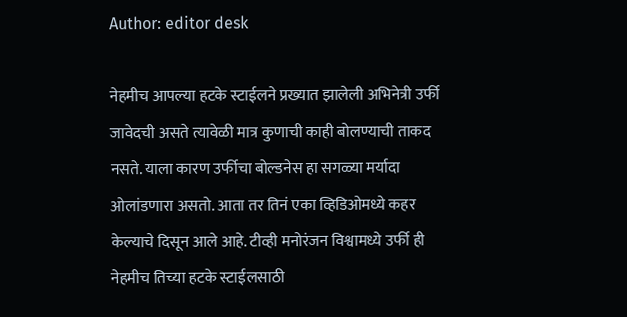Author: editor desk

नेहमीच आपल्या हटके स्टाईलने प्रख्यात झालेली अभिनेत्री उर्फी जावेदची असते त्यावेळी मात्र कुणाची काही बोलण्याची ताकद नसते. याला कारण उर्फीचा बोल्डनेस हा सगळ्या मर्यादा ओलांडणारा असतो. आता तर तिनं एका व्हिडिओमध्ये कहर केल्याचे दिसून आले आहे. टीव्ही मनोरंजन विश्वामध्ये उर्फी ही नेहमीच तिच्या हटके स्टाईलसाठी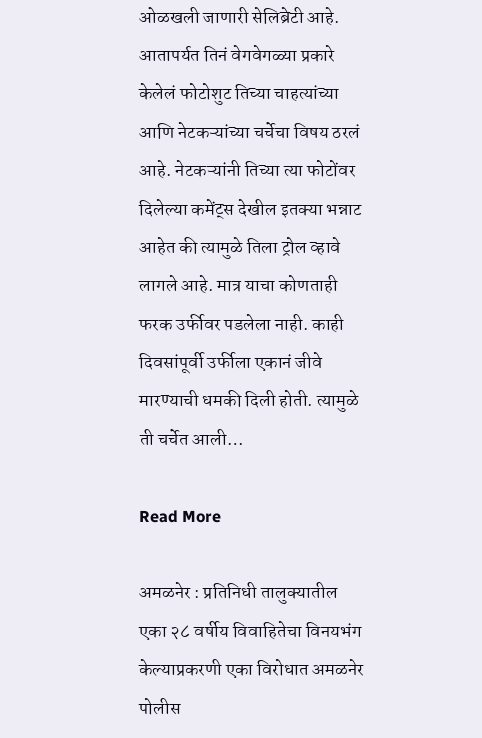ओळखली जाणारी सेलिब्रेटी आहे. आतापर्यत तिनं वेगवेगळ्या प्रकारे केलेलं फोटोशुट तिच्या चाहत्यांच्या आणि नेटकऱ्यांच्या चर्चेचा विषय ठरलं आहे. नेटकऱ्यांनी तिच्या त्या फोटोंवर दिलेल्या कमेंट्स देखील इतक्या भन्नाट आहेत की त्यामुळे तिला ट्रोल व्हावे लागले आहे. मात्र याचा कोणताही फरक उर्फीवर पडलेला नाही. काही दिवसांपूर्वी उर्फीला एकानं जीवे मारण्याची धमकी दिली होती. त्यामुळे ती चर्चेत आली…

Read More

अमळनेर : प्रतिनिधी तालुक्यातील एका २८ वर्षीय विवाहितेचा विनयभंग केल्याप्रकरणी एका विरोधात अमळनेर पोलीस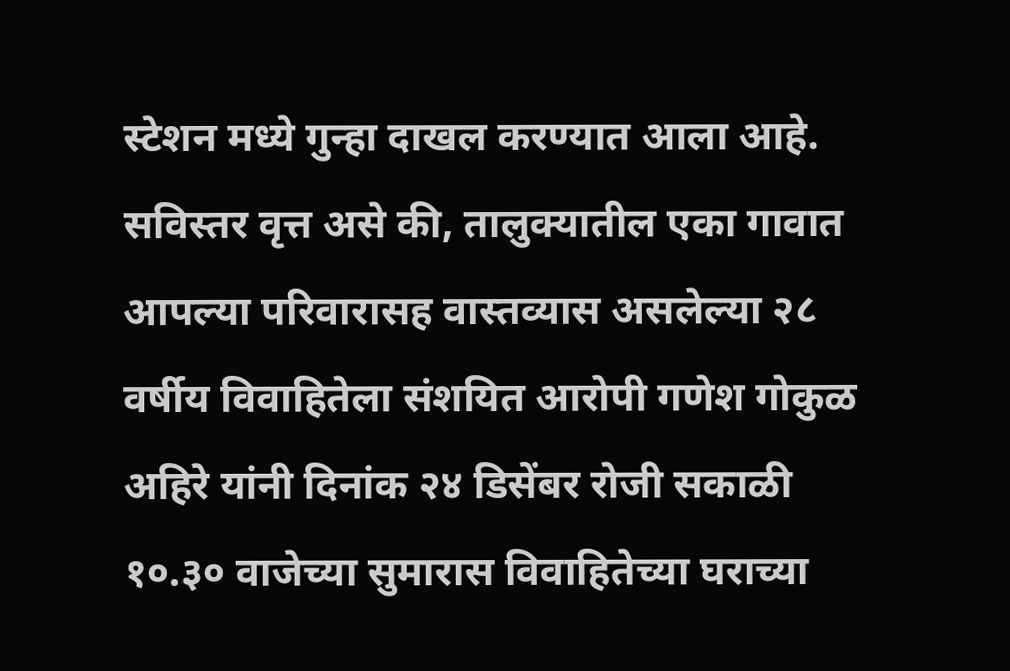स्टेशन मध्ये गुन्हा दाखल करण्यात आला आहे. सविस्तर वृत्त असे की, तालुक्यातील एका गावात आपल्या परिवारासह वास्तव्यास असलेल्या २८ वर्षीय विवाहितेला संशयित आरोपी गणेश गोकुळ अहिरे यांनी दिनांक २४ डिसेंबर रोजी सकाळी १०.३० वाजेच्या सुमारास विवाहितेच्या घराच्या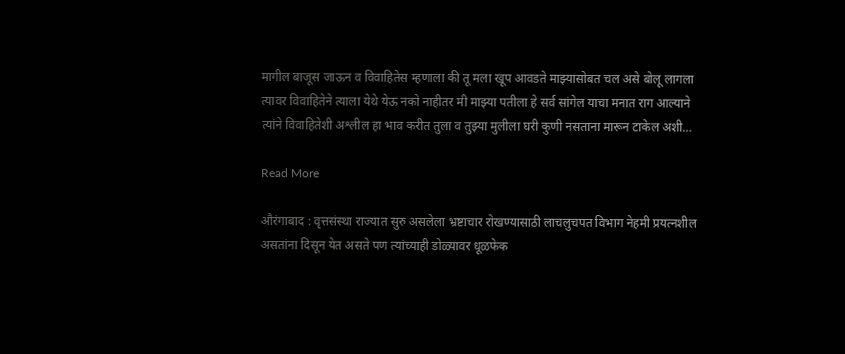मागील बाजूस जाऊन व विवाहितेस म्हणाला की तू मला खूप आवडते माझ्यासोबत चल असे बोलू लागला त्यावर विवाहितेने त्याला येथे येऊ नको नाहीतर मी माझ्या पतीला हे सर्व सांगेल याचा मनात राग आल्याने त्यांने विवाहितेशी अश्लील हा भाव करीत तुला व तुझ्या मुलीला घरी कुणी नसताना मारून टाकेल अशी…

Read More

औरंगाबाद : वृत्तसंस्था राज्यात सुरु असलेला भ्रष्टाचार रोखण्यासाठी लाचलुचपत विभाग नेहमी प्रयत्नशील असतांना दिसून येत असते पण त्यांच्याही डोळ्यावर धूळफेक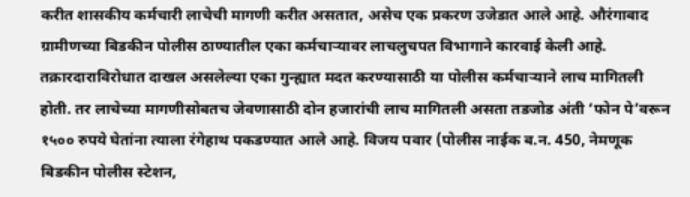करीत शासकीय कर्मचारी लाचेची मागणी करीत असतात, असेच एक प्रकरण उजेडात आले आहे. औरंगाबाद ग्रामीणच्या बिडकीन पोलीस ठाण्यातील एका कर्मचाऱ्यावर लाचलुचपत विभागाने कारवाई केली आहे. तक्रारदाराविरोधात दाखल असलेल्या एका गुन्ह्यात मदत करण्यासाठी या पोलीस कर्मचाऱ्याने लाच मागितली होती. तर लाचेच्या मागणीसोबतच जेवणासाठी दोन हजारांची लाच मागितली असता तडजोड अंती ‘फोन पे’वरून १५०० रुपये घेतांना त्याला रंगेहाथ पकडण्यात आले आहे. विजय पवार (पोलीस नाईक ब.न. 450, नेमणूक बिडकीन पोलीस स्टेशन,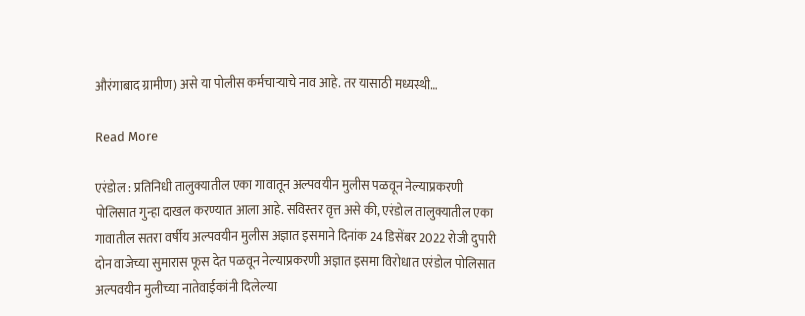औरंगाबाद ग्रामीण) असे या पोलीस कर्मचाऱ्याचे नाव आहे. तर यासाठी मध्यस्थी…

Read More

एरंडोल : प्रतिनिधी तालुक्यातील एका गावातून अल्पवयीन मुलीस पळवून नेल्याप्रकरणी पोलिसात गुन्हा दाखल करण्यात आला आहे. सविस्तर वृत्त असे की, एरंडोल तालुक्यातील एका गावातील सतरा वर्षीय अल्पवयीन मुलीस अज्ञात इसमाने दिनांक 24 डिसेंबर 2022 रोजी दुपारी दोन वाजेच्या सुमारास फूस देत पळवून नेल्याप्रकरणी अज्ञात इसमा विरोधात एरंडोल पोलिसात अल्पवयीन मुलीच्या नातेवाईकांनी दिलेल्या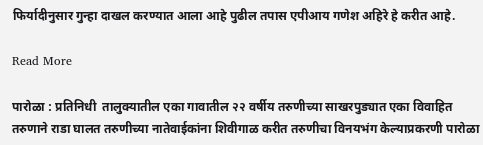फिर्यादीनुसार गुन्हा दाखल करण्यात आला आहे पुढील तपास एपीआय गणेश अहिरे हे करीत आहे.

Read More

पारोळा : प्रतिनिधी  तालुक्यातील एका गावातील २२ वर्षीय तरुणीच्या साखरपुड्यात एका विवाहित तरुणाने राडा घालत तरुणीच्या नातेवाईकांना शिवीगाळ करीत तरुणीचा विनयभंग केल्याप्रकरणी पारोळा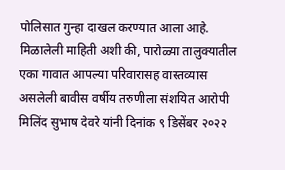पोलिसात गुन्हा दाखल करण्यात आला आहे. मिळालेली माहिती अशी की, पारोळ्या तालुक्यातील एका गावात आपल्या परिवारासह वास्तव्यास असलेली बावीस वर्षीय तरुणीला संशयित आरोपी मिलिंद सुभाष देवरे यांनी दिनांक ९ डिसेंबर २०२२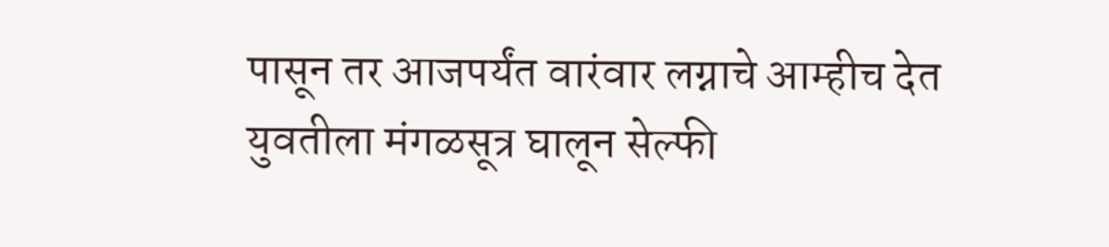पासून तर आजपर्यंत वारंवार लग्नाचे आम्हीच देत युवतीला मंगळसूत्र घालून सेल्फी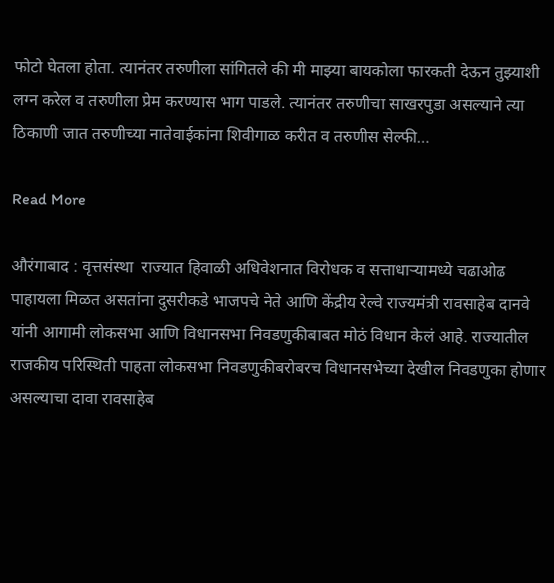फोटो घेतला होता. त्यानंतर तरुणीला सांगितले की मी माझ्या बायकोला फारकती देऊन तुझ्याशी लग्न करेल व तरुणीला प्रेम करण्यास भाग पाडले. त्यानंतर तरुणीचा साखरपुडा असल्याने त्या ठिकाणी जात तरुणीच्या नातेवाईकांना शिवीगाळ करीत व तरुणीस सेल्फी…

Read More

औरंगाबाद : वृत्तसंस्था  राज्यात हिवाळी अधिवेशनात विरोधक व सत्ताधाऱ्यामध्ये चढाओढ पाहायला मिळत असतांना दुसरीकडे भाजपचे नेते आणि केंद्रीय रेल्वे राज्यमंत्री रावसाहेब दानवे यांनी आगामी लोकसभा आणि विधानसभा निवडणुकीबाबत मोठं विधान केलं आहे. राज्यातील राजकीय परिस्थिती पाहता लोकसभा निवडणुकीबरोबरच विधानसभेच्या देखील निवडणुका होणार असल्याचा दावा रावसाहेब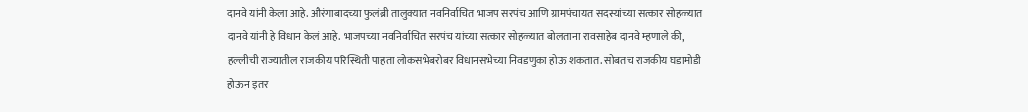दानवे यांनी केला आहे. औरंगाबादच्या फुलंब्री तालुक्यात नवनिर्वाचित भाजप सरपंच आणि ग्रामपंचायत सदस्यांच्या सत्कार सोहळ्यात दानवे यांनी हे विधान केलं आहे. भाजपच्या नवनिर्वाचित सरपंच यांच्या सत्कार सोहळ्यात बोलताना रावसाहेब दानवे म्हणाले की, हल्लीची राज्यातील राजकीय परिस्थिती पाहता लोकसभेबरोबर विधानसभेच्या निवडणुका होऊ शकतात. सोबतच राजकीय घडामोडी होऊन इतर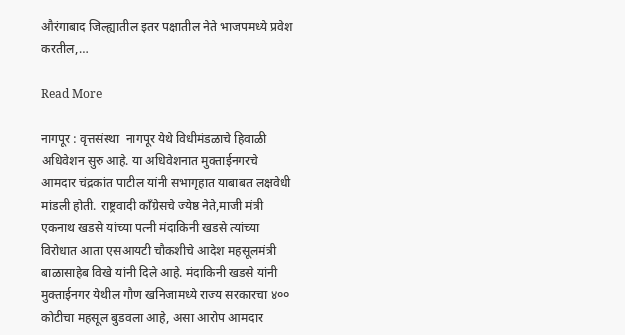औरंगाबाद जिल्ह्यातील इतर पक्षातील नेते भाजपमध्ये प्रवेश करतील,…

Read More

नागपूर : वृत्तसंस्था  नागपूर येथे विधीमंडळाचे हिवाळी अधिवेशन सुरु आहे. या अधिवेशनात मुक्ताईनगरचे आमदार चंद्रकांत पाटील यांनी सभागृहात याबाबत लक्षवेधी मांडली होती. राष्ट्रवादी काँग्रेसचे ज्येष्ठ नेते,माजी मंत्री एकनाथ खडसे यांच्या पत्नी मंदाकिनी खडसे त्यांच्या विरोधात आता एसआयटी चौकशीचे आदेश महसूलमंत्री बाळासाहेब विखे यांनी दिले आहे. मंदाकिनी खडसे यांनी मुक्ताईनगर येथील गौण खनिजामध्ये राज्य सरकारचा ४०० कोटीचा महसूल बुडवला आहे, असा आरोप आमदार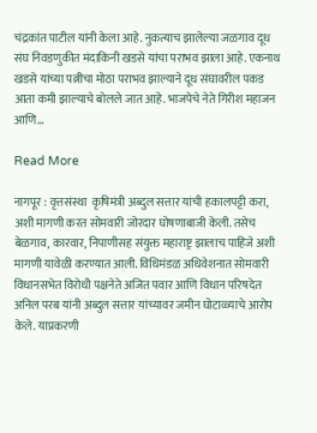चंद्रकांत पाटील यांनी केला आहे. नुकत्याच झालेल्या जळगाव दूध संघ निवडणुकीत मंदाकिनी खडसे यांचा पराभव झाला आहे. एकनाथ खडसे यांच्या पत्नीचा मोठा पराभव झाल्याने दूध संघावरील पकड आता कमी झाल्याचे बोलले जात आहे. भाजपेचे नेते गिरीश महाजन आणि…

Read More

नागपूर : वृत्तसंस्था  कृषिमंत्री अब्दुल सत्तार यांची हकालपट्टी करा, अशी मागणी करत सोमवारी जोरदार घोषणाबाजी केली. तसेच बेळगाव, कारवार, निपाणीसह संयुक्त महाराष्ट्र झालाच पाहिजे अशी मागणी यावेळी करण्यात आली. विधिमंडळ अधिवेशनात सोमवारी विधानसभेत विरोधी पक्षनेते अजित पवार आणि विधान परिषदेत अनिल परब यांनी अब्दुल सत्तार यांच्यावर जमीन घोटाळ्याचे आरोप केले. याप्रकरणी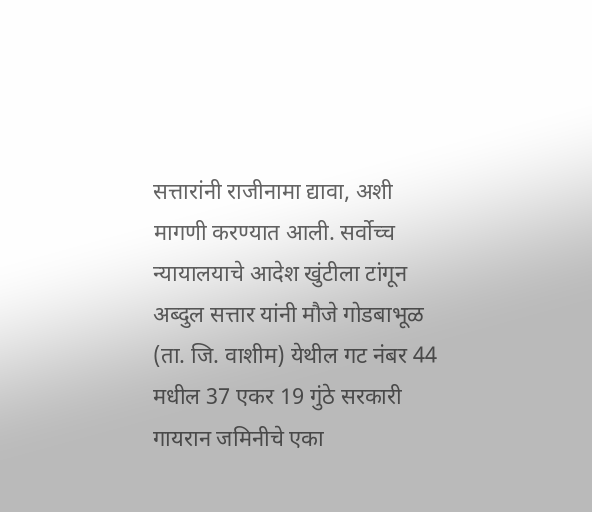सत्तारांनी राजीनामा द्यावा, अशी मागणी करण्यात आली. सर्वोच्च न्यायालयाचे आदेश खुंटीला टांगून अब्दुल सत्तार यांनी मौजे गोडबाभूळ (ता. जि. वाशीम) येथील गट नंबर 44 मधील 37 एकर 19 गुंठे सरकारी गायरान जमिनीचे एका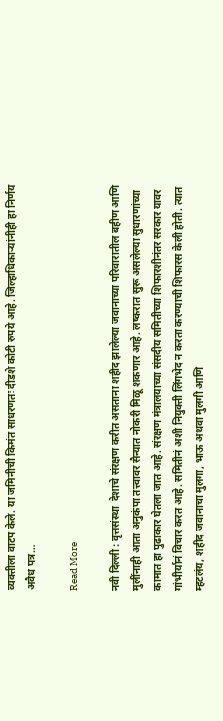व्यक्तीला वाटप केले. या जमिनीची किमंत साधरणतः दीडशे कोटी रुपये आहे. जिल्हाधिकाऱ्यांनीही हा निर्णय अवैध पत्र…

Read More

नवी दिल्ली : वृत्तसंस्था  देशाचे संरक्षण करीत असताना शहीद झालेल्या जवानाच्या परिवारातील बहीण आणि मुलींनाही आता अनुकंपा तत्त्वावर सैन्यात नोकरी मिळू शकणार आहे. लष्करात सुरू असलेल्या सुधारणांच्या कामात हा पुढाकार घेतला जात आहे. संरक्षण मंत्रालयाच्या संसदीय समितीच्या शिफारशीनंतर सरकार यावर गांभीर्यानं विचार करत आहे. समितीनं अशी नियुक्ती लिंगभेद न करता करण्याची शिफारस केली होती. त्यात म्हटलंय, शहीद जवानाचा मुलगा, भाऊ अथवा मुलगी आणि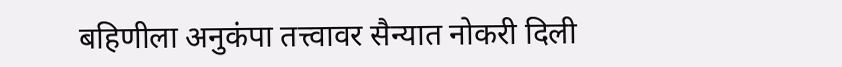बहिणीला अनुकंपा तत्त्वावर सैन्यात नोकरी दिली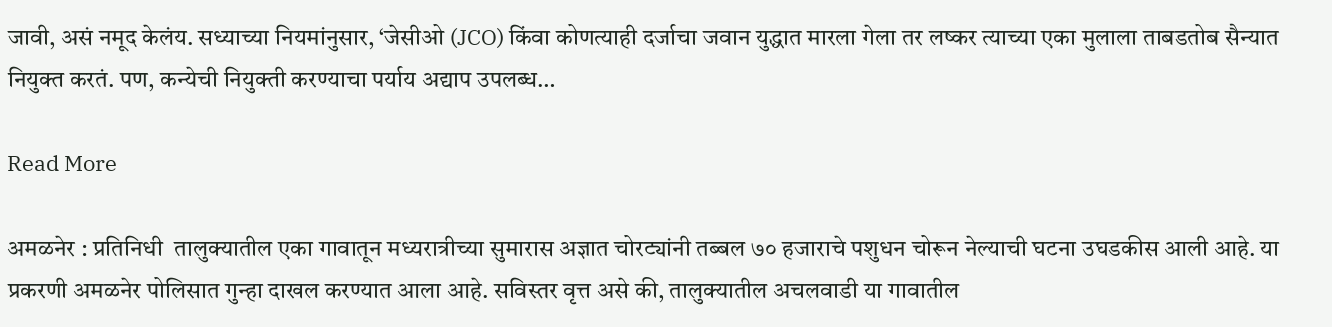जावी, असं नमूद केलंय. सध्याच्या नियमांनुसार, ‘जेसीओ (JCO) किंवा कोणत्याही दर्जाचा जवान युद्धात मारला गेला तर लष्कर त्याच्या एका मुलाला ताबडतोब सैन्यात नियुक्त करतं. पण, कन्येची नियुक्ती करण्याचा पर्याय अद्याप उपलब्ध…

Read More

अमळनेर : प्रतिनिधी  तालुक्यातील एका गावातून मध्यरात्रीच्या सुमारास अज्ञात चोरट्यांनी तब्बल ७० हजाराचे पशुधन चोरून नेल्याची घटना उघडकीस आली आहे. या प्रकरणी अमळनेर पोलिसात गुन्हा दाखल करण्यात आला आहे. सविस्तर वृत्त असे की, तालुक्यातील अचलवाडी या गावातील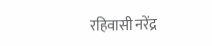रहिवासी नरेंद्र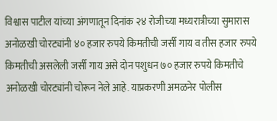विश्वास पाटील यांच्या अंगणातून दिनांक २४ रोजीच्या मध्यरात्रीच्या सुमारास अनोळखी चोरट्यांनी ४० हजार रुपये किमतीची जर्सी गाय व तीस हजार रुपये किमतीची असलेली जर्सी गाय असे दोन पशुधन ७० हजार रुपये किमतीचे अनोळखी चोरट्यांनी चोरून नेले आहे. याप्रकरणी अमळनेर पोलीस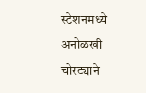स्टेशनमध्ये अनोळखी चोरट्याने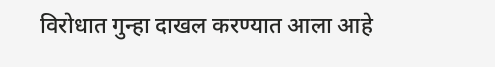विरोधात गुन्हा दाखल करण्यात आला आहे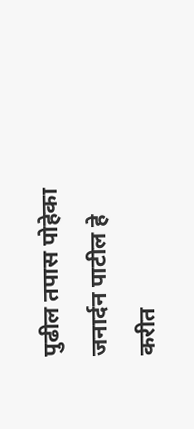पुढील तपास पोहेका जनार्दन पाटील हे करीत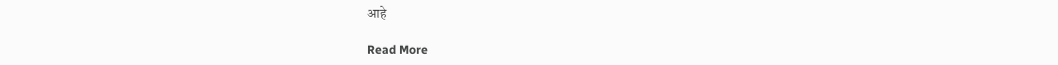आहे

Read More